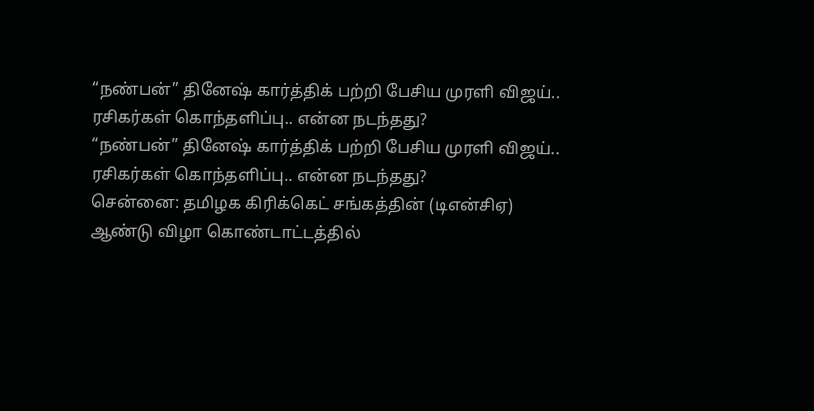“நண்பன்” தினேஷ் கார்த்திக் பற்றி பேசிய முரளி விஜய்.. ரசிகர்கள் கொந்தளிப்பு.. என்ன நடந்தது?
“நண்பன்” தினேஷ் கார்த்திக் பற்றி பேசிய முரளி விஜய்.. ரசிகர்கள் கொந்தளிப்பு.. என்ன நடந்தது?
சென்னை: தமிழக கிரிக்கெட் சங்கத்தின் (டிஎன்சிஏ) ஆண்டு விழா கொண்டாட்டத்தில்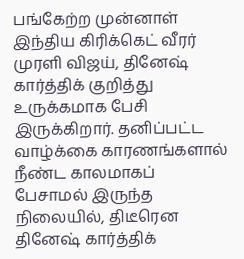பங்கேற்ற முன்னாள் இந்திய கிரிக்கெட் வீரர் முரளி விஜய், தினேஷ் கார்த்திக் குறித்து உருக்கமாக பேசி இருக்கிறார். தனிப்பட்ட வாழ்க்கை காரணங்களால் நீண்ட காலமாகப் பேசாமல் இருந்த நிலையில், திடீரென தினேஷ் கார்த்திக்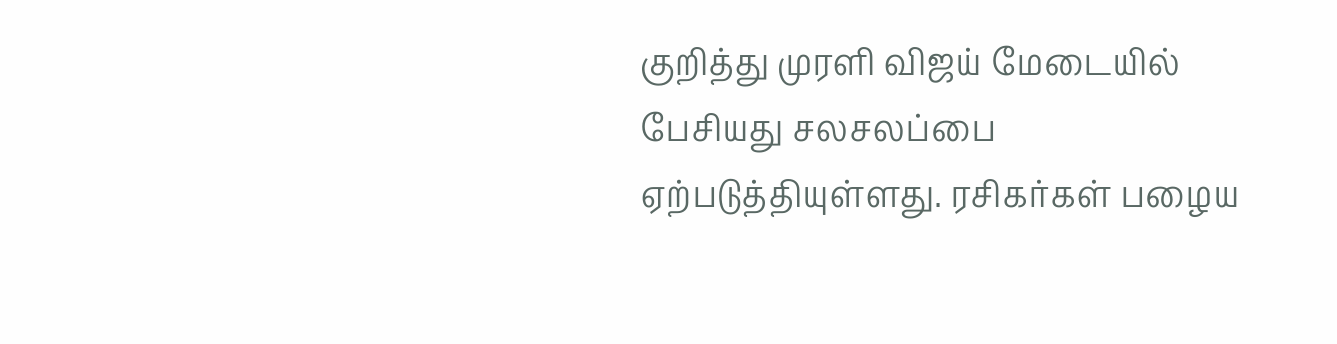குறித்து முரளி விஜய் மேடையில் பேசியது சலசலப்பை ஏற்படுத்தியுள்ளது. ரசிகர்கள் பழைய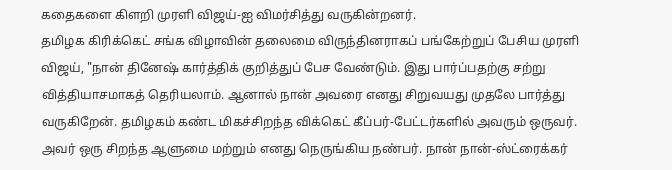கதைகளை கிளறி முரளி விஜய்-ஐ விமர்சித்து வருகின்றனர்.
தமிழக கிரிக்கெட் சங்க விழாவின் தலைமை விருந்தினராகப் பங்கேற்றுப் பேசிய முரளி விஜய், "நான் தினேஷ் கார்த்திக் குறித்துப் பேச வேண்டும். இது பார்ப்பதற்கு சற்று வித்தியாசமாகத் தெரியலாம். ஆனால் நான் அவரை எனது சிறுவயது முதலே பார்த்து வருகிறேன். தமிழகம் கண்ட மிகச்சிறந்த விக்கெட் கீப்பர்-பேட்டர்களில் அவரும் ஒருவர். அவர் ஒரு சிறந்த ஆளுமை மற்றும் எனது நெருங்கிய நண்பர். நான் நான்-ஸ்ட்ரைக்கர்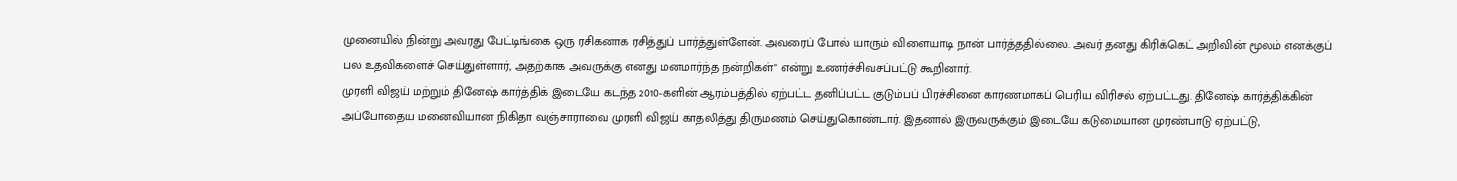முனையில் நின்று அவரது பேட்டிங்கை ஒரு ரசிகனாக ரசித்துப் பார்த்துள்ளேன். அவரைப் போல் யாரும் விளையாடி நான் பார்த்ததில்லை. அவர் தனது கிரிக்கெட் அறிவின் மூலம் எனக்குப் பல உதவிகளைச் செய்துள்ளார், அதற்காக அவருக்கு எனது மனமார்ந்த நன்றிகள்" என்று உணர்ச்சிவசப்பட்டு கூறினார்.
முரளி விஜய் மற்றும் தினேஷ் கார்த்திக் இடையே கடந்த 2010-களின் ஆரம்பத்தில் ஏற்பட்ட தனிப்பட்ட குடும்பப் பிரச்சினை காரணமாகப் பெரிய விரிசல் ஏற்பட்டது. தினேஷ் கார்த்திக்கின் அப்போதைய மனைவியான நிகிதா வஞ்சாராவை முரளி விஜய் காதலித்து திருமணம் செய்துகொண்டார். இதனால் இருவருக்கும் இடையே கடுமையான முரண்பாடு ஏற்பட்டு,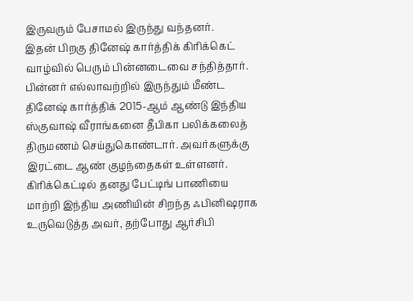இருவரும் பேசாமல் இருந்து வந்தனர்.
இதன் பிறகு தினேஷ் கார்த்திக் கிரிக்கெட் வாழ்வில் பெரும் பின்னடைவை சந்தித்தார். பின்னர் எல்லாவற்றில் இருந்தும் மீண்ட தினேஷ் கார்த்திக் 2015-ஆம் ஆண்டு இந்திய ஸ்குவாஷ் வீராங்கனை தீபிகா பலிக்கலைத் திருமணம் செய்துகொண்டார். அவர்களுக்கு இரட்டை ஆண் குழந்தைகள் உள்ளனர். கிரிக்கெட்டில் தனது பேட்டிங் பாணியை மாற்றி இந்திய அணியின் சிறந்த ஃபினிஷராக உருவெடுத்த அவர், தற்போது ஆர்சிபி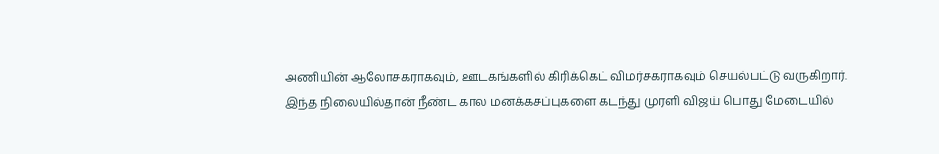அணியின் ஆலோசகராகவும், ஊடகங்களில் கிரிக்கெட் விமர்சகராகவும் செயல்பட்டு வருகிறார்.
இந்த நிலையில்தான் நீண்ட கால மனக்கசப்புகளை கடந்து முரளி விஜய் பொது மேடையில்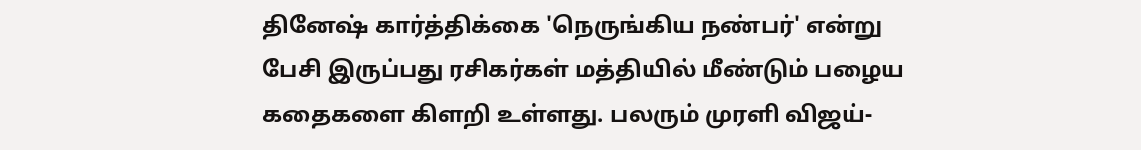தினேஷ் கார்த்திக்கை 'நெருங்கிய நண்பர்' என்று பேசி இருப்பது ரசிகர்கள் மத்தியில் மீண்டும் பழைய கதைகளை கிளறி உள்ளது. பலரும் முரளி விஜய்-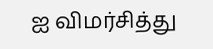ஐ விமர்சித்து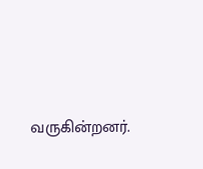வருகின்றனர்.